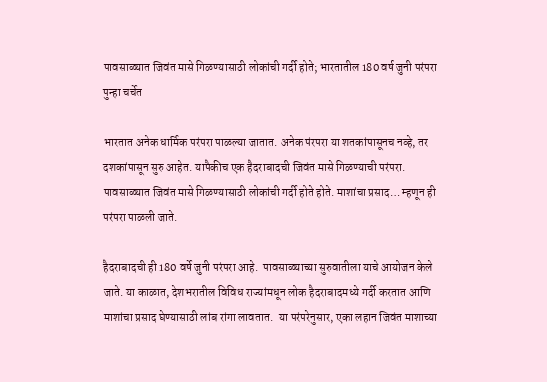पावसाळ्यात जिवंत मासे गिळण्यासाठी लोकांची गर्दी होते; भारतातील 180 वर्ष जुनी परंपरा पुन्हा चर्चेत

भारतात अनेक धार्मिक परंपरा पाळल्या जातात. अनेक पंरपरा या शतकांपासूनच नव्हे, तर दशकांपासून सुरु आहेत. यापैकीच एक हैदराबादची जिवंत मासे गिळण्याची परंपरा. पावसाळ्यात जिवंत मासे गिळण्यासाठी लोकांची गर्दी होते होते. माशांचा प्रसाद… म्हणून ही परंपरा पाळली जाते.

हैदराबादची ही 180 वर्षे जुनी परंपरा आहे.  पावसाळ्याच्या सुरुवातीला याचे आयोजन केले जाते. या काळात, देशभरातील विविध राज्यांमधून लोक हैदराबादमध्ये गर्दी करतात आणि माशांचा प्रसाद घेण्यासाठी लांब रांगा लावतात.  या परंपरेनुसार, एका लहान जिवंत माशाच्या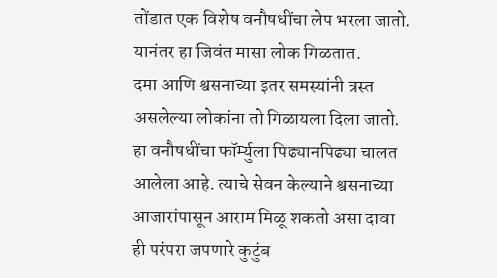तोंडात एक विशेष वनौषधींचा लेप भरला जातो. यानंतर हा जिवंत मासा लोक गिळतात.
दमा आणि श्वसनाच्या इतर समस्यांनी त्रस्त असलेल्या लोकांना तो गिळायला दिला जातो. हा वनौषधींचा फॉर्म्युला पिढ्यानपिढ्या चालत आलेला आहे. त्याचे सेवन केल्याने श्वसनाच्या आजारांपासून आराम मिळू शकतो असा दावा ही परंपरा जपणारे कुटुंब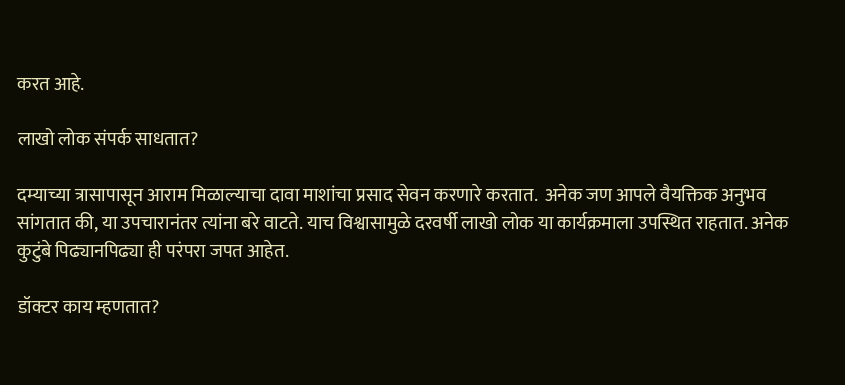करत आहे.

लाखो लोक संपर्क साधतात?

दम्याच्या त्रासापासून आराम मिळाल्याचा दावा माशांचा प्रसाद सेवन करणारे करतात.  अनेक जण आपले वैयक्तिक अनुभव सांगतात की, या उपचारानंतर त्यांना बरे वाटते. याच विश्वासामुळे दरवर्षी लाखो लोक या कार्यक्रमाला उपस्थित राहतात. अनेक कुटुंबे पिढ्यानपिढ्या ही परंपरा जपत आहेत.

डॉक्टर काय म्हणतात?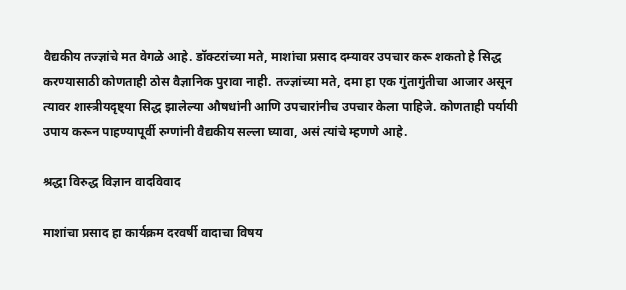वैद्यकीय तज्ज्ञांचे मत वेगळे आहे. डॉक्टरांच्या मते, माशांचा प्रसाद दम्यावर उपचार करू शकतो हे सिद्ध करण्यासाठी कोणताही ठोस वैज्ञानिक पुरावा नाही. तज्ज्ञांच्या मते, दमा हा एक गुंतागुंतीचा आजार असून त्यावर शास्त्रीयदृष्ट्या सिद्ध झालेल्या औषधांनी आणि उपचारांनीच उपचार केला पाहिजे. कोणताही पर्यायी उपाय करून पाहण्यापूर्वी रुग्णांनी वैद्यकीय सल्ला घ्यावा, असं त्यांचे म्हणणे आहे.

श्रद्धा विरुद्ध विज्ञान वादविवाद

माशांचा प्रसाद हा कार्यक्रम दरवर्षी वादाचा विषय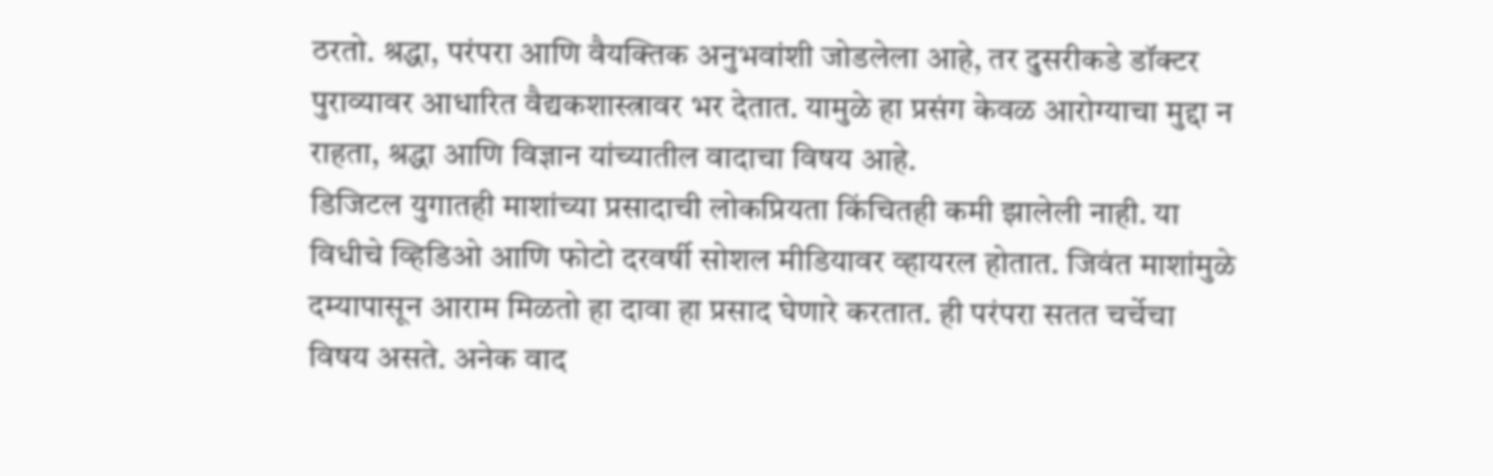ठरतो. श्रद्धा, परंपरा आणि वैयक्तिक अनुभवांशी जोडलेला आहे, तर दुसरीकडे डॉक्टर पुराव्यावर आधारित वैद्यकशास्त्रावर भर देतात. यामुळे हा प्रसंग केवळ आरोग्याचा मुद्दा न राहता, श्रद्धा आणि विज्ञान यांच्यातील वादाचा विषय आहे.
डिजिटल युगातही माशांच्या प्रसादाची लोकप्रियता किंचितही कमी झालेली नाही. या विधीचे व्हिडिओ आणि फोटो दरवर्षी सोशल मीडियावर व्हायरल होतात. जिवंत माशांमुळे दम्यापासून आराम मिळतो हा दावा हा प्रसाद घेणारे करतात. ही परंपरा सतत चर्चेचा विषय असते. अनेक वाद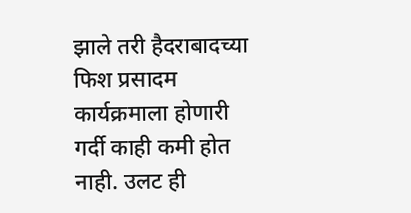झाले तरी हैदराबादच्या फिश प्रसादम कार्यक्रमाला होणारी गर्दी काही कमी होत नाही. उलट ही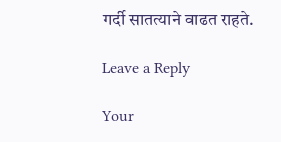गर्दी सातत्याने वाढत राहते.

Leave a Reply

Your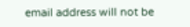email address will not be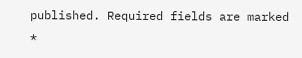published. Required fields are marked *